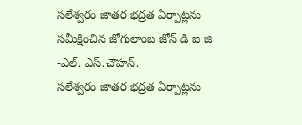సలేశ్వరం జాతర భద్రత ఏర్పాట్లను సమీక్షించిన జోగులాంబ జోన్ డి ఐ జి -ఎల్. ఎస్.చౌహన్.
సలేశ్వరం జాతర భద్రత ఏర్పాట్లను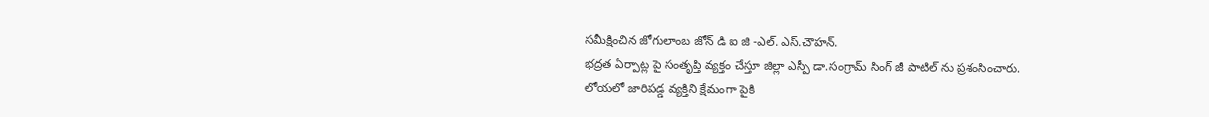సమీక్షించిన జోగులాంబ జోన్ డి ఐ జి -ఎల్. ఎస్.చౌహన్.
భద్రత ఏర్పాట్ల పై సంతృప్తి వ్యక్తం చేస్తూ జిల్లా ఎస్పీ డా.సంగ్రామ్ సింగ్ జీ పాటిల్ ను ప్రశంసించారు.
లోయలో జారిపడ్డ వ్యక్తిని క్షేమంగా పైకి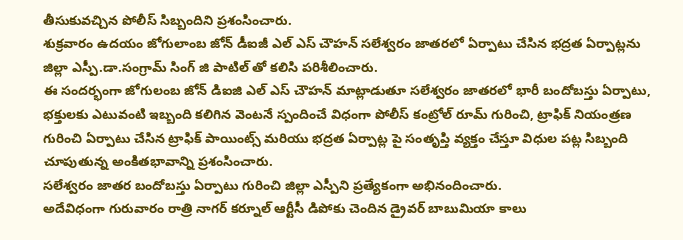తీసుకువచ్చిన పోలీస్ సిబ్బందిని ప్రశంసించారు.
శుక్రవారం ఉదయం జోగులాంబ జోన్ డీఐజీ ఎల్ ఎస్ చౌహన్ సలేశ్వరం జాతరలో ఏర్పాటు చేసిన భద్రత ఏర్పాట్లను జిల్లా ఎస్పీ.డా.సంగ్రామ్ సింగ్ జి పాటిల్ తో కలిసి పరిశీలించారు.
ఈ సందర్భంగా జోగులంబ జోన్ డిఐజి ఎల్ ఎస్ చౌహన్ మాట్లాడుతూ సలేశ్వరం జాతరలో భారీ బందోబస్తు ఏర్పాటు, భక్తులకు ఎటువంటి ఇబ్బంది కలిగిన వెంటనే స్పందించే విధంగా పోలీస్ కంట్రోల్ రూమ్ గురించి, ట్రాఫిక్ నియంత్రణ గురించి ఏర్పాటు చేసిన ట్రాఫిక్ పాయింట్స్ మరియు భద్రత ఏర్పాట్ల పై సంతృప్తి వ్యక్తం చేస్తూ విధుల పట్ల సిబ్బంది చూపుతున్న అంకితభావాన్ని ప్రశంసించారు.
సలేశ్వరం జాతర బందోబస్తు ఏర్పాటు గురించి జిల్లా ఎస్పీని ప్రత్యేకంగా అభినందించారు.
అదేవిధంగా గురువారం రాత్రి నాగర్ కర్నూల్ ఆర్టీసీ డిపోకు చెందిన డ్రైవర్ బాబుమియా కాలు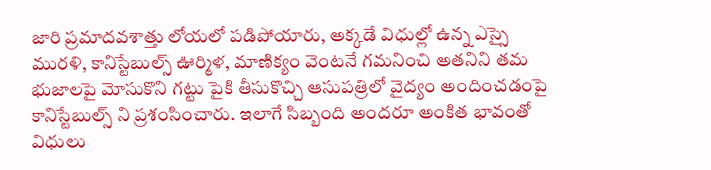జారి ప్రమాదవశాత్తు లోయలో పడిపోయారు, అక్కడే విధుల్లో ఉన్న ఎస్సై మురళి, కానిస్టేబుల్స్ ఊర్మిళ, మాణిక్యం వెంటనే గమనించి అతనిని తమ భుజాలపై మోసుకొని గట్టు పైకి తీసుకొచ్చి ఆసుపత్రిలో వైద్యం అందించడంపై కానిస్టేబుల్స్ ని ప్రశంసించారు. ఇలాగే సిబ్బంది అందరూ అంకిత భావంతో విధులు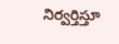నిర్వర్తిస్తూ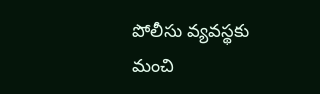పోలీసు వ్యవస్థకు మంచి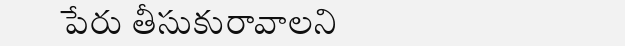పేరు తీసుకురావాలని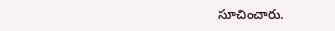సూచించారు.